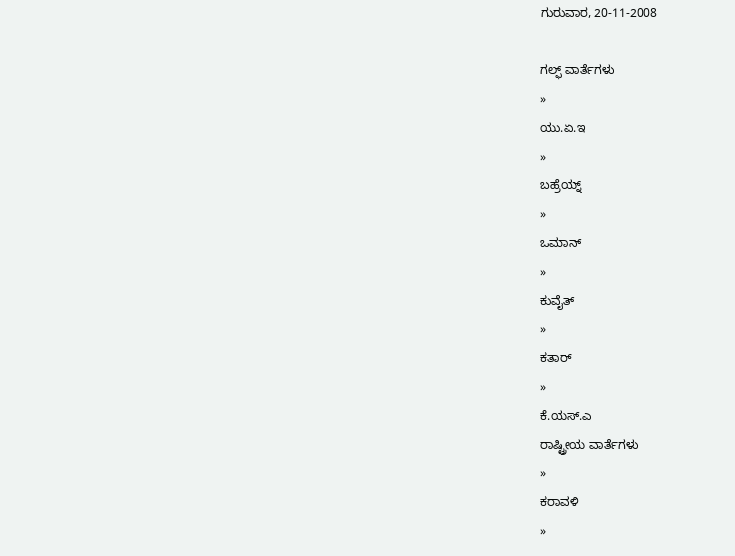ಗುರುವಾರ, 20-11-2008

ಗಲ್ಫ್ ವಾರ್ತೆಗಳು
»
ಯು.ಏ.ಇ
»
ಬಹ್ರೆಯ್ನ್
»
ಒಮಾನ್
»
ಕುವೈತ್
»
ಕತಾರ್
»
ಕೆ.ಯಸ್.ಎ
ರಾಷ್ಟ್ರೀಯ ವಾರ್ತೆಗಳು
»
ಕರಾವಳಿ
»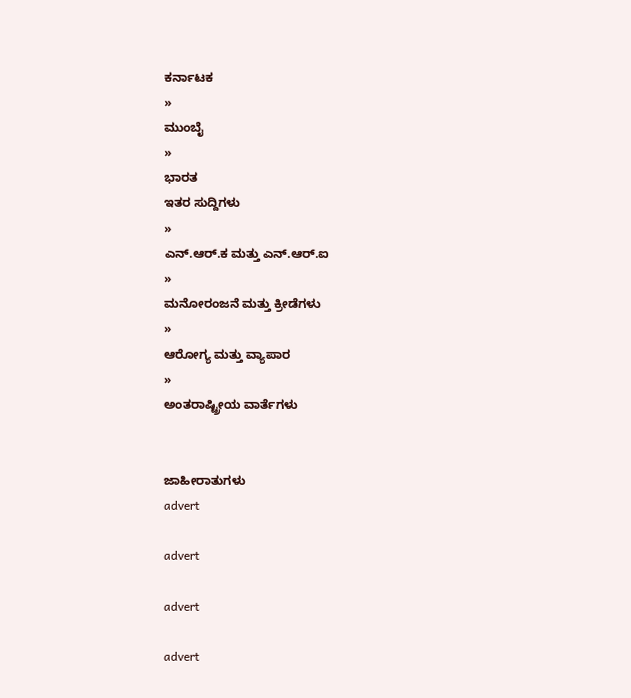ಕರ್ನಾಟಕ
»
ಮುಂಬೈ
»
ಭಾರತ
ಇತರ ಸುದ್ದಿಗಳು
»
ಎನ್.ಆರ್.ಕ ಮತ್ತು ಎನ್.ಆರ್.ಐ
»
ಮನೋರಂಜನೆ ಮತ್ತು ಕ್ರೀಡೆಗಳು
»
ಆರೋಗ್ಯ ಮತ್ತು ವ್ಯಾಪಾರ
»
ಅಂತರಾಷ್ಟ್ರೀಯ ವಾರ್ತೆಗಳು


ಜಾಹೀರಾತುಗಳು
advert

advert

advert

advert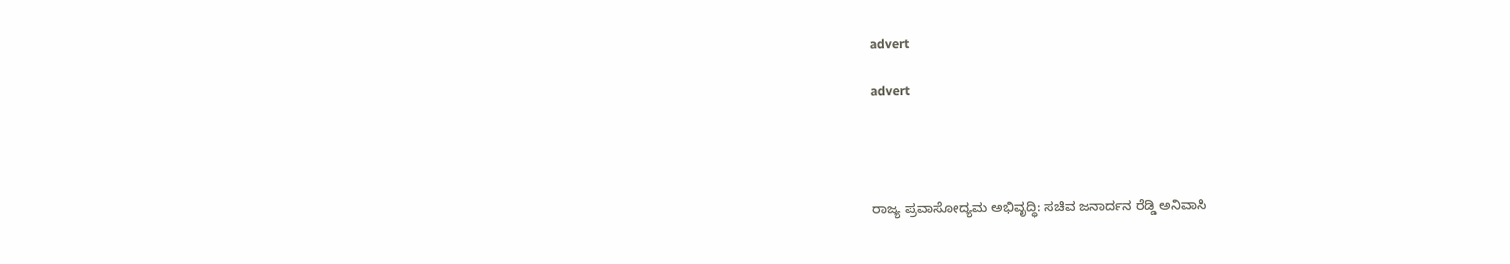advert

advert




ರಾಜ್ಯ ಪ್ರವಾಸೋದ್ಯಮ ಅಭಿವೃದ್ಧಿ: ಸಚಿವ ಜನಾರ್ದನ ರೆಡ್ಡಿ ಅನಿವಾಸಿ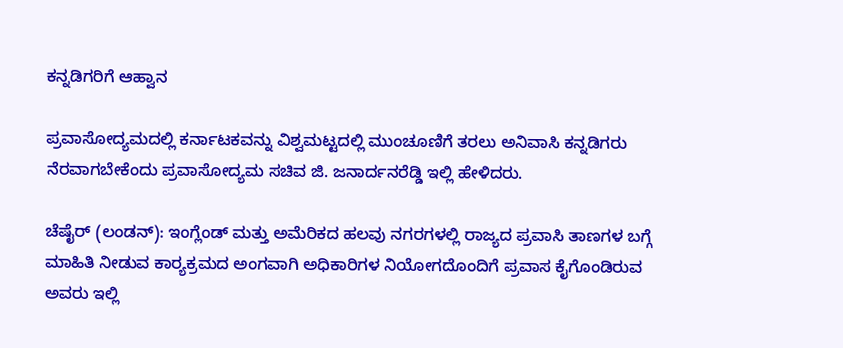ಕನ್ನಡಿಗರಿಗೆ ಆಹ್ವಾನ

ಪ್ರವಾಸೋದ್ಯಮದಲ್ಲಿ ಕರ್ನಾಟಕವನ್ನು ವಿಶ್ವಮಟ್ಟದಲ್ಲಿ ಮುಂಚೂಣಿಗೆ ತರಲು ಅನಿವಾಸಿ ಕನ್ನಡಿಗರು ನೆರವಾಗಬೇಕೆಂದು ಪ್ರವಾಸೋದ್ಯಮ ಸಚಿವ ಜಿ. ಜನಾರ್ದನರೆಡ್ಡಿ ಇಲ್ಲಿ ಹೇಳಿದರು.

ಚೆಷೈರ್ (ಲಂಡನ್): ಇಂಗ್ಲೆಂಡ್ ಮತ್ತು ಅಮೆರಿಕದ ಹಲವು ನಗರಗಳಲ್ಲಿ ರಾಜ್ಯದ ಪ್ರವಾಸಿ ತಾಣಗಳ ಬಗ್ಗೆ ಮಾಹಿತಿ ನೀಡುವ ಕಾರ್‍ಯಕ್ರಮದ ಅಂಗವಾಗಿ ಅಧಿಕಾರಿಗಳ ನಿಯೋಗದೊಂದಿಗೆ ಪ್ರವಾಸ ಕೈಗೊಂಡಿರುವ ಅವರು ಇಲ್ಲಿ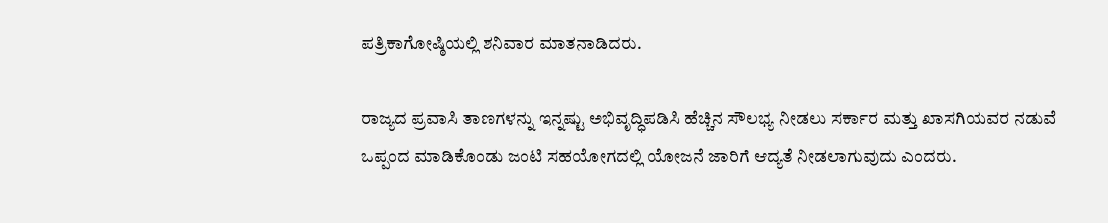ಪತ್ರಿಕಾಗೋಷ್ಠಿಯಲ್ಲಿ ಶನಿವಾರ ಮಾತನಾಡಿದರು.

ರಾಜ್ಯದ ಪ್ರವಾಸಿ ತಾಣಗಳನ್ನು ಇನ್ನಷ್ಟು ಅಭಿವೃದ್ಧಿಪಡಿಸಿ ಹೆಚ್ಚಿನ ಸೌಲಭ್ಯ ನೀಡಲು ಸರ್ಕಾರ ಮತ್ತು ಖಾಸಗಿಯವರ ನಡುವೆ ಒಪ್ಪಂದ ಮಾಡಿಕೊಂಡು ಜಂಟಿ ಸಹಯೋಗದಲ್ಲಿ ಯೋಜನೆ ಜಾರಿಗೆ ಆದ್ಯತೆ ನೀಡಲಾಗುವುದು ಎಂದರು.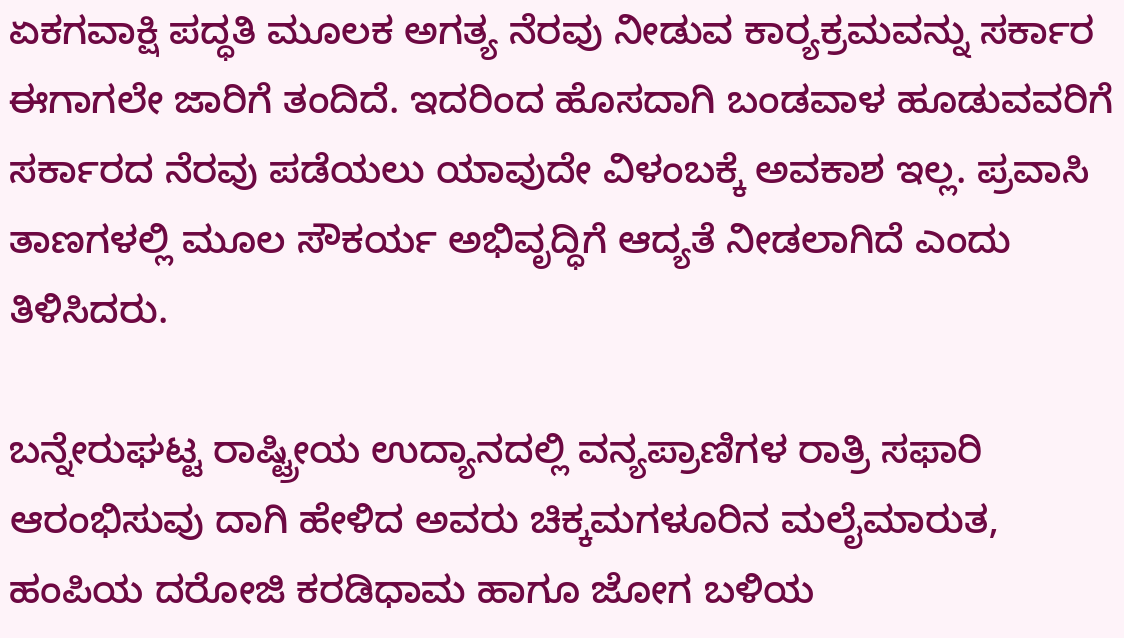ಏಕಗವಾಕ್ಷಿ ಪದ್ಧತಿ ಮೂಲಕ ಅಗತ್ಯ ನೆರವು ನೀಡುವ ಕಾರ್‍ಯಕ್ರಮವನ್ನು ಸರ್ಕಾರ ಈಗಾಗಲೇ ಜಾರಿಗೆ ತಂದಿದೆ. ಇದರಿಂದ ಹೊಸದಾಗಿ ಬಂಡವಾಳ ಹೂಡುವವರಿಗೆ ಸರ್ಕಾರದ ನೆರವು ಪಡೆಯಲು ಯಾವುದೇ ವಿಳಂಬಕ್ಕೆ ಅವಕಾಶ ಇಲ್ಲ. ಪ್ರವಾಸಿ ತಾಣಗಳಲ್ಲಿ ಮೂಲ ಸೌಕರ್ಯ ಅಭಿವೃದ್ಧಿಗೆ ಆದ್ಯತೆ ನೀಡಲಾಗಿದೆ ಎಂದು ತಿಳಿಸಿದರು.

ಬನ್ನೇರುಘಟ್ಟ ರಾಷ್ಟ್ರೀಯ ಉದ್ಯಾನದಲ್ಲಿ ವನ್ಯಪ್ರಾಣಿಗಳ ರಾತ್ರಿ ಸಫಾರಿ ಆರಂಭಿಸುವು ದಾಗಿ ಹೇಳಿದ ಅವರು ಚಿಕ್ಕಮಗಳೂರಿನ ಮಲೈಮಾರುತ, ಹಂಪಿಯ ದರೋಜಿ ಕರಡಿಧಾಮ ಹಾಗೂ ಜೋಗ ಬಳಿಯ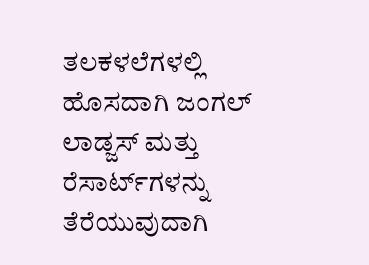ತಲಕಳಲೆಗಳಲ್ಲಿ ಹೊಸದಾಗಿ ಜಂಗಲ್ ಲಾಡ್ಜಸ್ ಮತ್ತು ರೆಸಾರ್ಟ್‌ಗಳನ್ನು ತೆರೆಯುವುದಾಗಿ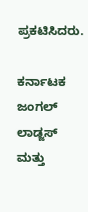ಪ್ರಕಟಿಸಿದರು.

ಕರ್ನಾಟಕ ಜಂಗಲ್ ಲಾಡ್ಜಸ್ ಮತ್ತು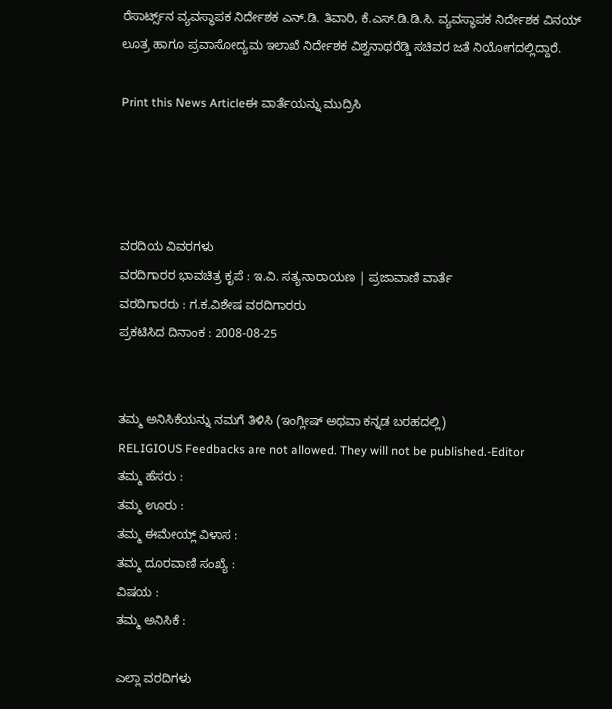ರೆಸಾರ್ಟ್ಸ್‌ನ ವ್ಯವಸ್ಥಾಪಕ ನಿರ್ದೇಶಕ ಎನ್.ಡಿ. ತಿವಾರಿ, ಕೆ.ಎಸ್.ಡಿ.ಡಿ.ಸಿ. ವ್ಯವಸ್ಥಾಪಕ ನಿರ್ದೇಶಕ ವಿನಯ್ ಲೂತ್ರ ಹಾಗೂ ಪ್ರವಾಸೋದ್ಯಮ ಇಲಾಖೆ ನಿರ್ದೇಶಕ ವಿಶ್ವನಾಥರೆಡ್ಡಿ ಸಚಿವರ ಜತೆ ನಿಯೋಗದಲ್ಲಿದ್ದಾರೆ.

Print this News Articleಈ ವಾರ್ತೆಯನ್ನು ಮುದ್ರಿಸಿ




ವರದಿಯ ವಿವರಗಳು
ವರದಿಗಾರರ ಭಾವಚಿತ್ರ ಕೃಪೆ : ಇ.ವಿ. ಸತ್ಯನಾರಾಯಣ | ಪ್ರಜಾವಾಣಿ ವಾರ್ತೆ
ವರದಿಗಾರರು : ಗ.ಕ.ವಿಶೇಷ ವರದಿಗಾರರು
ಪ್ರಕಟಿಸಿದ ದಿನಾಂಕ : 2008-08-25


ತಮ್ಮ ಅನಿಸಿಕೆಯನ್ನು ನಮಗೆ ತಿಳಿಸಿ (ಇಂಗ್ಲೀಷ್ ಅಥವಾ ಕನ್ನಡ ಬರಹದಲ್ಲಿ)
RELIGIOUS Feedbacks are not allowed. They will not be published.-Editor
ತಮ್ಮ ಹೆಸರು :
ತಮ್ಮ ಊರು :
ತಮ್ಮ ಈಮೇಯ್ಲ್ ವಿಳಾಸ :
ತಮ್ಮ ದೂರವಾಣಿ ಸಂಖ್ಯೆ :
ವಿಷಯ :
ತಮ್ಮ ಅನಿಸಿಕೆ :

ಎಲ್ಲಾ ವರದಿಗಳು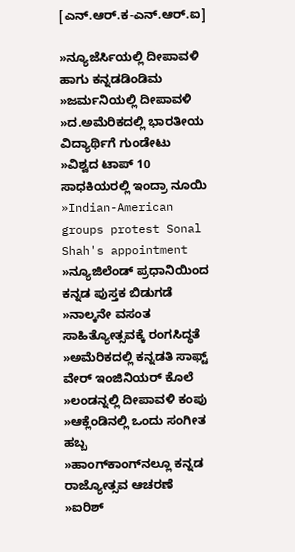[ಎನ್.ಆರ್.ಕ-ಎನ್.ಆರ್.ಐ]

»ನ್ಯೂಜೆರ್ಸಿಯಲ್ಲಿ ದೀಪಾವಳಿ ಹಾಗು ಕನ್ನಡಡಿಂಡಿಮ
»ಜರ್ಮನಿಯಲ್ಲಿ ದೀಪಾವಳಿ
»ದ.ಅಮೆರಿಕದಲ್ಲಿ ಭಾರತೀಯ ವಿದ್ಯಾರ್ಥಿಗೆ ಗುಂಡೇಟು
»ವಿಶ್ವದ ಟಾಪ್ 10 ಸಾಧಕಿಯರಲ್ಲಿ ಇಂದ್ರಾ ನೂಯಿ
»Indian-American groups protest Sonal Shah's appointment
»ನ್ಯೂಜಿಲೆಂಡ್ ಪ್ರಧಾನಿಯಿಂದ ಕನ್ನಡ ಪುಸ್ತಕ ಬಿಡುಗಡೆ
»ನಾಲ್ಕನೇ ವಸಂತ ಸಾಹಿತ್ಯೋತ್ಸವಕ್ಕೆ ರಂಗಸಿದ್ಧತೆ
»ಅಮೆರಿಕದಲ್ಲಿ ಕನ್ನಡತಿ ಸಾಫ್ಟ್ ವೇರ್ ಇಂಜಿನಿಯರ್ ಕೊಲೆ
»ಲಂಡನ್ನಲ್ಲಿ ದೀಪಾವಳಿ ಕಂಪು
»ಆಕ್ಲೆಂಡಿನಲ್ಲಿ ಒಂದು ಸಂಗೀತ ಹಬ್ಬ
»ಹಾಂಗ್‌ಕಾಂಗ್‌ನಲ್ಲೂ ಕನ್ನಡ ರಾಜ್ಯೋತ್ಸವ ಆಚರಣೆ
»ಐರಿಶ್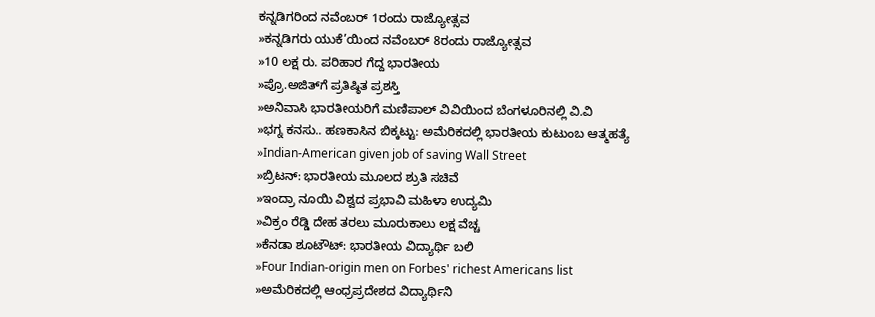ಕನ್ನಡಿಗರಿಂದ ನವೆಂಬರ್ 1ರಂದು ರಾಜ್ಯೋತ್ಸವ
»ಕನ್ನಡಿಗರು ಯುಕೆ’ಯಿಂದ ನವೆಂಬರ್ 8ರಂದು ರಾಜ್ಯೋತ್ಸವ
»10 ಲಕ್ಷ ರು. ಪರಿಹಾರ ಗೆದ್ದ ಭಾರತೀಯ
»ಪ್ರೊ.ಅಜಿತ್‌ಗೆ ಪ್ರತಿಷ್ಠಿತ ಪ್ರಶಸ್ತಿ
»ಅನಿವಾಸಿ ಭಾರತೀಯರಿಗೆ ಮಣಿಪಾಲ್ ವಿವಿಯಿಂದ ಬೆಂಗಳೂರಿನಲ್ಲಿ ವಿ.ವಿ
»ಭಗ್ನ ಕನಸು.. ಹಣಕಾಸಿನ ಬಿಕ್ಕಟ್ಟು: ಅಮೆರಿಕದಲ್ಲಿ ಭಾರತೀಯ ಕುಟುಂಬ ಆತ್ಮಹತ್ಯೆ
»Indian-American given job of saving Wall Street
»ಬ್ರಿಟನ್: ಭಾರತೀಯ ಮೂಲದ ಶ್ರುತಿ ಸಚಿವೆ
»ಇಂದ್ರಾ ನೂಯಿ ವಿಶ್ವದ ಪ್ರಭಾವಿ ಮಹಿಳಾ ಉದ್ಯಮಿ
»ವಿಕ್ರಂ ರೆಡ್ಡಿ ದೇಹ ತರಲು ಮ‌ೂರುಕಾಲು ಲಕ್ಷ ವೆಚ್ಚ
»ಕೆನಡಾ ಶೂಟೌಟ್: ಭಾರತೀಯ ವಿದ್ಯಾರ್ಥಿ ಬಲಿ
»Four Indian-origin men on Forbes' richest Americans list
»ಅಮೆರಿಕದಲ್ಲಿ ಆಂಧ್ರಪ್ರದೇಶದ ವಿದ್ಯಾರ್ಥಿನಿ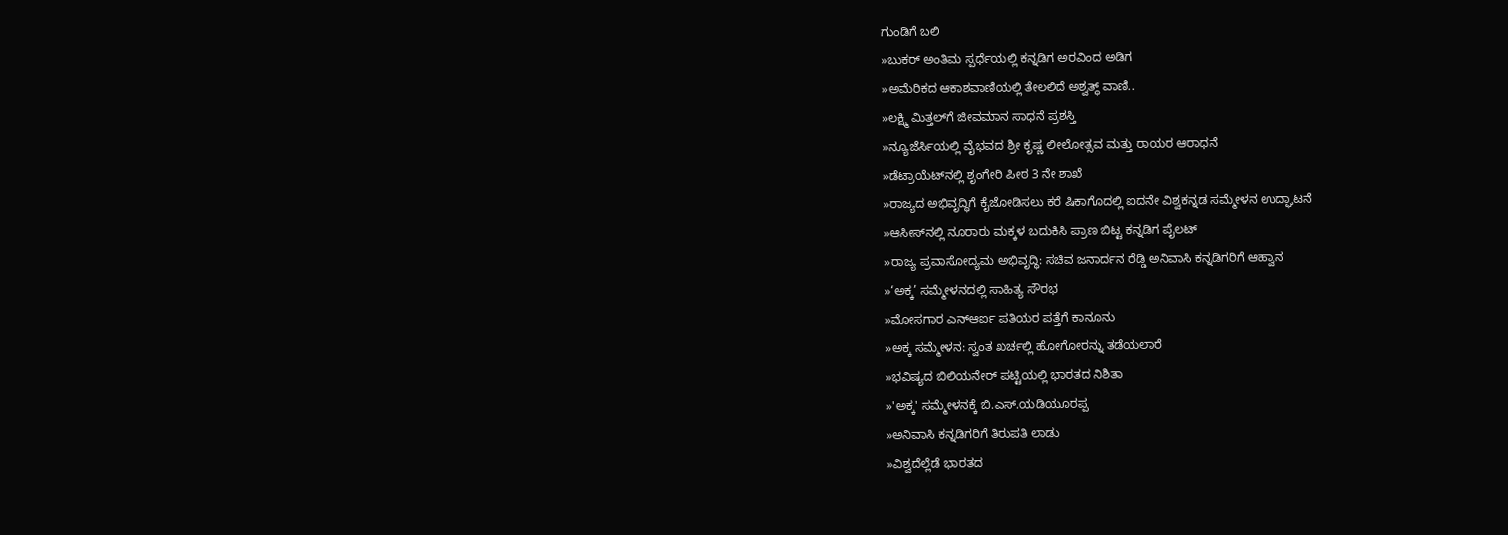ಗುಂಡಿಗೆ ಬಲಿ
»ಬುಕರ್ ಅಂತಿಮ ಸ್ಪರ್ಧೆಯಲ್ಲಿ ಕನ್ನಡಿಗ ಅರವಿಂದ ಅಡಿಗ
»ಅಮೆರಿಕದ ಆಕಾಶವಾಣಿಯಲ್ಲಿ ತೇಲಲಿದೆ ಅಶ್ವತ್ಥ್ ವಾಣಿ..
»ಲಕ್ಷ್ಮಿ ಮಿತ್ತಲ್‌ಗೆ ಜೀವಮಾನ ಸಾಧನೆ ಪ್ರಶಸ್ತಿ
»ನ್ಯೂಜೆರ್ಸಿಯಲ್ಲಿ ವೈಭವದ ಶ್ರೀ ಕೃಷ್ಣ ಲೀಲೋತ್ಸವ ಮತ್ತು ರಾಯರ ಆರಾಧನೆ
»ಡೆಟ್ರಾಯೆಟ್‌ನಲ್ಲಿ ಶೃಂಗೇರಿ ಪೀಠ 3 ನೇ ಶಾಖೆ
»ರಾಜ್ಯದ ಅಭಿವೃದ್ಧಿಗೆ ಕೈಜೋಡಿಸಲು ಕರೆ ಷಿಕಾಗೊದಲ್ಲಿ ಐದನೇ ವಿಶ್ವಕನ್ನಡ ಸಮ್ಮೇಳನ ಉದ್ಘಾಟನೆ
»ಆಸೀಸ್‌ನಲ್ಲಿ ನೂರಾರು ಮಕ್ಕಳ ಬದುಕಿಸಿ ಪ್ರಾಣ ಬಿಟ್ಟ ಕನ್ನಡಿಗ ಪೈಲಟ್
»ರಾಜ್ಯ ಪ್ರವಾಸೋದ್ಯಮ ಅಭಿವೃದ್ಧಿ: ಸಚಿವ ಜನಾರ್ದನ ರೆಡ್ಡಿ ಅನಿವಾಸಿ ಕನ್ನಡಿಗರಿಗೆ ಆಹ್ವಾನ
»‘ಅಕ್ಕ’ ಸಮ್ಮೇಳನದಲ್ಲಿ ಸಾಹಿತ್ಯ ಸೌರಭ
»ಮೋಸಗಾರ ಎನ್ಆರ್ಐ ಪತಿಯರ ಪತ್ತೆಗೆ ಕಾನೂನು
»ಅಕ್ಕ ಸಮ್ಮೇಳನ: ಸ್ವಂತ ಖರ್ಚಲ್ಲಿ ಹೋಗೋರನ್ನು ತಡೆಯಲಾರೆ
»ಭವಿಷ್ಯದ ಬಿಲಿಯನೇರ್ ಪಟ್ಟಿಯಲ್ಲಿ ಭಾರತದ ನಿಶಿತಾ
»'ಅಕ್ಕ' ಸಮ್ಮೇಳನಕ್ಕೆ ಬಿ.ಎಸ್.ಯಡಿಯೂರಪ್ಪ
»ಅನಿವಾಸಿ ಕನ್ನಡಿಗರಿಗೆ ತಿರುಪತಿ ಲಾಡು
»ವಿಶ್ವದೆಲ್ಲೆಡೆ ಭಾರತದ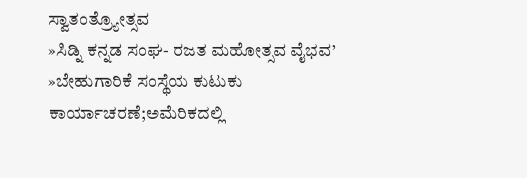ಸ್ವಾತಂತ್ರ್ಯೋತ್ಸವ
»ಸಿಡ್ನಿ ಕನ್ನಡ ಸಂಘ- ರಜತ ಮಹೋತ್ಸವ ವೈಭವ’
»ಬೇಹುಗಾರಿಕೆ ಸಂಸ್ಥೆಯ ಕುಟುಕು ಕಾರ್ಯಾಚರಣೆ;ಅಮೆರಿಕದಲ್ಲಿ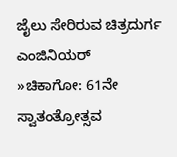ಜೈಲು ಸೇರಿರುವ ಚಿತ್ರದುರ್ಗ ಎಂಜಿನಿಯರ್
»ಚಿಕಾಗೋ: 61ನೇ ಸ್ವಾತಂತ್ರೋತ್ಸವ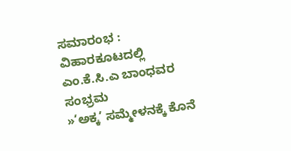ಸಮಾರಂಭ : ವಿಹಾರಕೂಟದಲ್ಲಿ ಎಂ.ಕೆ.ಸಿ.ಎ ಬಾಂಧವರ ಸಂಭ್ರಮ
»‘ಅಕ್ಕ’ ಸಮ್ಮೇಳನಕ್ಕೆ ಕೊನೆ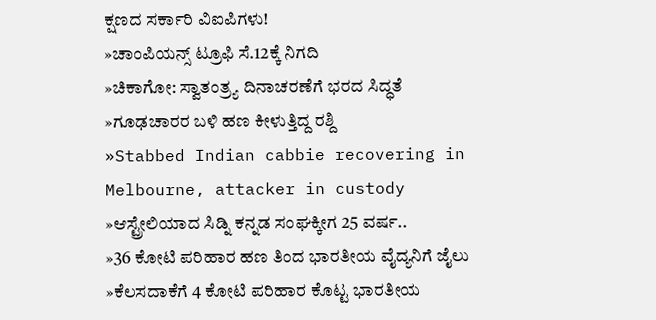ಕ್ಷಣದ ಸರ್ಕಾರಿ ವಿ‌ಐಪಿಗಳು!
»ಚಾಂಪಿಯನ್ಸ್‌ ಟ್ರೂಫಿ ಸೆ.12ಕ್ಕೆ ನಿಗದಿ
»ಚಿಕಾಗೋ: ಸ್ವಾತಂತ್ರ್ಯ ದಿನಾಚರಣೆಗೆ ಭರದ ಸಿದ್ಧತೆ
»ಗೂಢಚಾರರ ಬಳಿ ಹಣ ಕೀಳುತ್ತಿದ್ದ ರಶ್ದಿ
»Stabbed Indian cabbie recovering in Melbourne, attacker in custody
»ಆಸ್ಟ್ರೇಲಿಯಾದ ಸಿಡ್ನಿ ಕನ್ನಡ ಸಂಘಕ್ಕೀಗ 25 ವರ್ಷ..
»36 ಕೋಟಿ ಪರಿಹಾರ ಹಣ ತಿಂದ ಭಾರತೀಯ ವೈದ್ಯನಿಗೆ ಜೈಲು
»ಕೆಲಸದಾಕೆಗೆ 4 ಕೋಟಿ ಪರಿಹಾರ ಕೊಟ್ಟ ಭಾರತೀಯ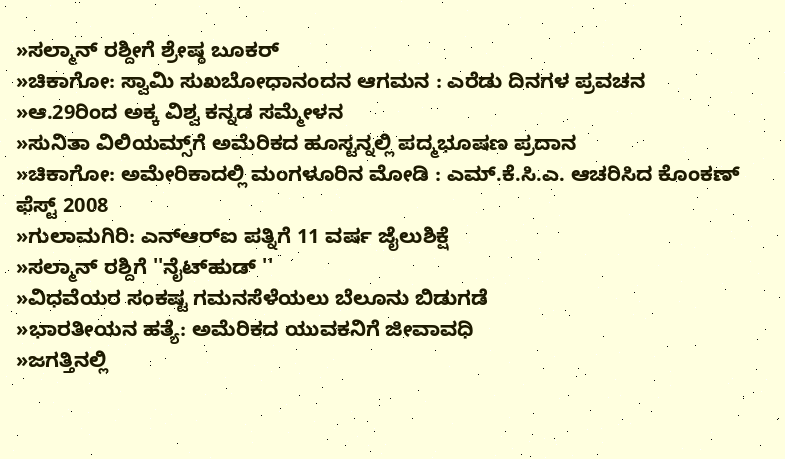»ಸಲ್ಮಾನ್ ರಶ್ದೀಗೆ ಶ್ರೇಷ್ಠ ಬೂಕರ್
»ಚಿಕಾಗೋ: ಸ್ವಾಮಿ ಸುಖಬೋಧಾನಂದನ ಆಗಮನ : ಎರೆಡು ದಿನಗಳ ಪ್ರವಚನ
»ಆ.29ರಿಂದ ಅಕ್ಕ ವಿಶ್ವ ಕನ್ನಡ ಸಮ್ಮೇಳನ
»ಸುನಿತಾ ವಿಲಿಯಮ್ಸ್‌ಗೆ ಅಮೆರಿಕದ ಹೂಸ್ಟನ್ನಲ್ಲಿ ಪದ್ಮಭೂಷಣ ಪ್ರದಾನ
»ಚಿಕಾಗೋ: ಅಮೇರಿಕಾದಲ್ಲಿ ಮಂಗಳೂರಿನ ಮೋಡಿ : ಎಮ್.ಕೆ.ಸಿ.ಎ. ಆಚರಿಸಿದ ಕೊಂಕಣ್ ಫೆಸ್ಟ್ 2008
»ಗುಲಾಮಗಿರಿ: ಎನ್ಆರ್‌ಐ ಪತ್ನಿಗೆ 11 ವರ್ಷ ಜೈಲುಶಿಕ್ಷೆ
»ಸಲ್ಮಾನ್ ರಶ್ದಿಗೆ ''ನೈಟ್‌ಹುಡ್ ''
»ವಿಧವೆಯರ ಸಂಕಷ್ಟ ಗಮನಸೆಳೆಯಲು ಬೆಲೂನು ಬಿಡುಗಡೆ
»ಭಾರತೀಯನ ಹತ್ಯೆ: ಅಮೆರಿಕದ ಯುವಕನಿಗೆ ಜೀವಾವಧಿ
»ಜಗತ್ತಿನಲ್ಲಿ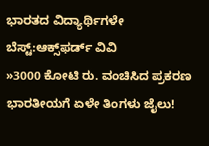ಭಾರತದ ವಿದ್ಯಾರ್ಥಿಗಳೇ ಬೆಸ್ಟ್:ಆಕ್ಸ್‌ಫರ್ಡ್ ವಿವಿ
»3000 ಕೋಟಿ ರು. ವಂಚಿಸಿದ ಪ್ರಕರಣ ಭಾರತೀಯಗೆ ಏಳೇ ತಿಂಗಳು ಜೈಲು!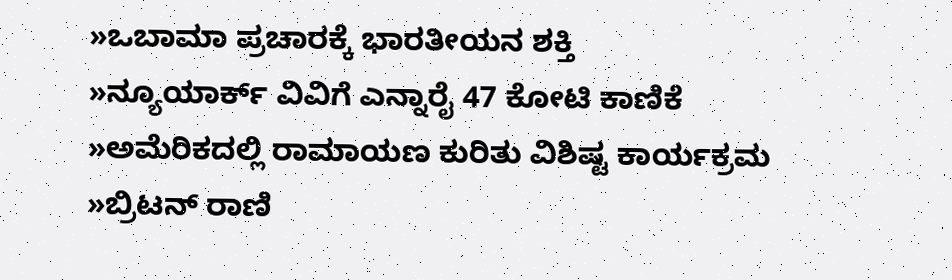»ಒಬಾಮಾ ಪ್ರಚಾರಕ್ಕೆ ಭಾರತೀಯನ ಶಕ್ತಿ
»ನ್ಯೂಯಾರ್ಕ್ ವಿವಿಗೆ ಎನ್ನಾರೈ 47 ಕೋಟಿ ಕಾಣಿಕೆ
»ಅಮೆರಿಕದಲ್ಲಿ ರಾಮಾಯಣ ಕುರಿತು ವಿಶಿಷ್ಟ ಕಾರ್ಯಕ್ರಮ
»ಬ್ರಿಟನ್ ರಾಣಿ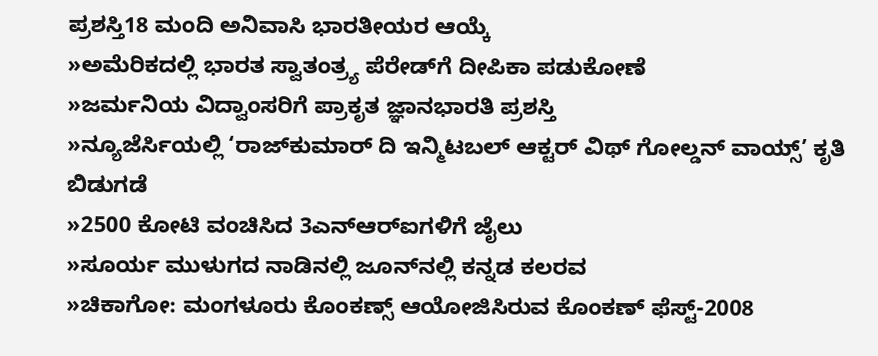ಪ್ರಶಸ್ತಿ18 ಮಂದಿ ಅನಿವಾಸಿ ಭಾರತೀಯರ ಆಯ್ಕೆ
»ಅಮೆರಿಕದಲ್ಲಿ ಭಾರತ ಸ್ವಾತಂತ್ರ್ಯ ಪೆರೇಡ್‌ಗೆ ದೀಪಿಕಾ ಪಡುಕೋಣೆ
»ಜರ್ಮನಿಯ ವಿದ್ವಾಂಸರಿಗೆ ಪ್ರಾಕೃತ ಜ್ಞಾನಭಾರತಿ ಪ್ರಶಸ್ತಿ
»ನ್ಯೂಜೆರ್ಸಿಯಲ್ಲಿ ‘ರಾಜ್‌ಕುಮಾರ್ ದಿ ಇನ್ಮಿಟಬಲ್ ಆಕ್ಟರ್ ವಿಥ್ ಗೋಲ್ಡನ್ ವಾಯ್ಸ್’ ಕೃತಿ ಬಿಡುಗಡೆ
»2500 ಕೋಟಿ ವಂಚಿಸಿದ 3ಎನ್‌ಆರ್‌ಐಗಳಿಗೆ ಜೈಲು
»ಸೂರ್ಯ ಮುಳುಗದ ನಾಡಿನಲ್ಲಿ ಜೂನ್‌ನಲ್ಲಿ ಕನ್ನಡ ಕಲರವ
»ಚಿಕಾಗೋ: ಮಂಗಳೂರು ಕೊಂಕಣ್ಸ್ ಆಯೋಜಿಸಿರುವ ಕೊಂಕಣ್ ಫೆಸ್ಟ್-2008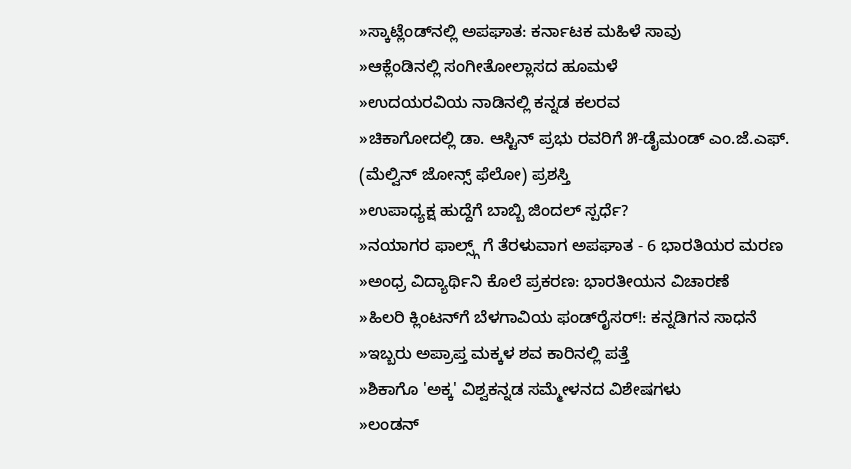»ಸ್ಕಾಟ್ಲೆಂಡ್‌ನಲ್ಲಿ ಅಪಘಾತ: ಕರ್ನಾಟಕ ಮಹಿಳೆ ಸಾವು
»ಆಕ್ಲೆಂಡಿನಲ್ಲಿ ಸಂಗೀತೋಲ್ಲಾಸದ ಹೂಮಳೆ
»ಉದಯರವಿಯ ನಾಡಿನಲ್ಲಿ ಕನ್ನಡ ಕಲರವ
»ಚಿಕಾಗೋದಲ್ಲಿ ಡಾ. ಆಸ್ಟಿನ್ ಪ್ರಭು ರವರಿಗೆ ೫-ಡೈಮಂಡ್ ಎಂ.ಜೆ.ಎಫ್. (ಮೆಲ್ವಿನ್ ಜೋನ್ಸ್ ಫೆಲೋ) ಪ್ರಶಸ್ತಿ
»ಉಪಾಧ್ಯಕ್ಷ ಹುದ್ದೆಗೆ ಬಾಬ್ಬಿ ಜಿಂದಲ್ ಸ್ಪರ್ಧೆ?
»ನಯಾಗರ ಫಾಲ್ಸ್ಗ್ ಗೆ ತೆರಳುವಾಗ ಅಪಘಾತ - 6 ಭಾರತಿಯರ ಮರಣ
»ಅಂಧ್ರ ವಿದ್ಯಾರ್ಥಿನಿ ಕೊಲೆ ಪ್ರಕರಣ: ಭಾರತೀಯನ ವಿಚಾರಣೆ
»ಹಿಲರಿ ಕ್ಲಿಂಟನ್‌ಗೆ ಬೆಳಗಾವಿಯ ಫಂಡ್‌ರೈಸರ್!: ಕನ್ನಡಿಗನ ಸಾಧನೆ
»ಇಬ್ಬರು ಅಪ್ರಾಪ್ತ ಮಕ್ಕಳ ಶವ ಕಾರಿನಲ್ಲಿ ಪತ್ತೆ
»ಶಿಕಾಗೊ 'ಅಕ್ಕ' ವಿಶ್ವಕನ್ನಡ ಸಮ್ಮೇಳನದ ವಿಶೇಷಗಳು
»ಲಂಡನ್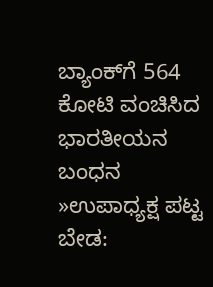ಬ್ಯಾಂಕ್‌ಗೆ 564 ಕೋಟಿ ವಂಚಿಸಿದ ಭಾರತೀಯನ ಬಂಧನ
»ಉಪಾಧ್ಯಕ್ಷ ಪಟ್ಟ ಬೇಡ: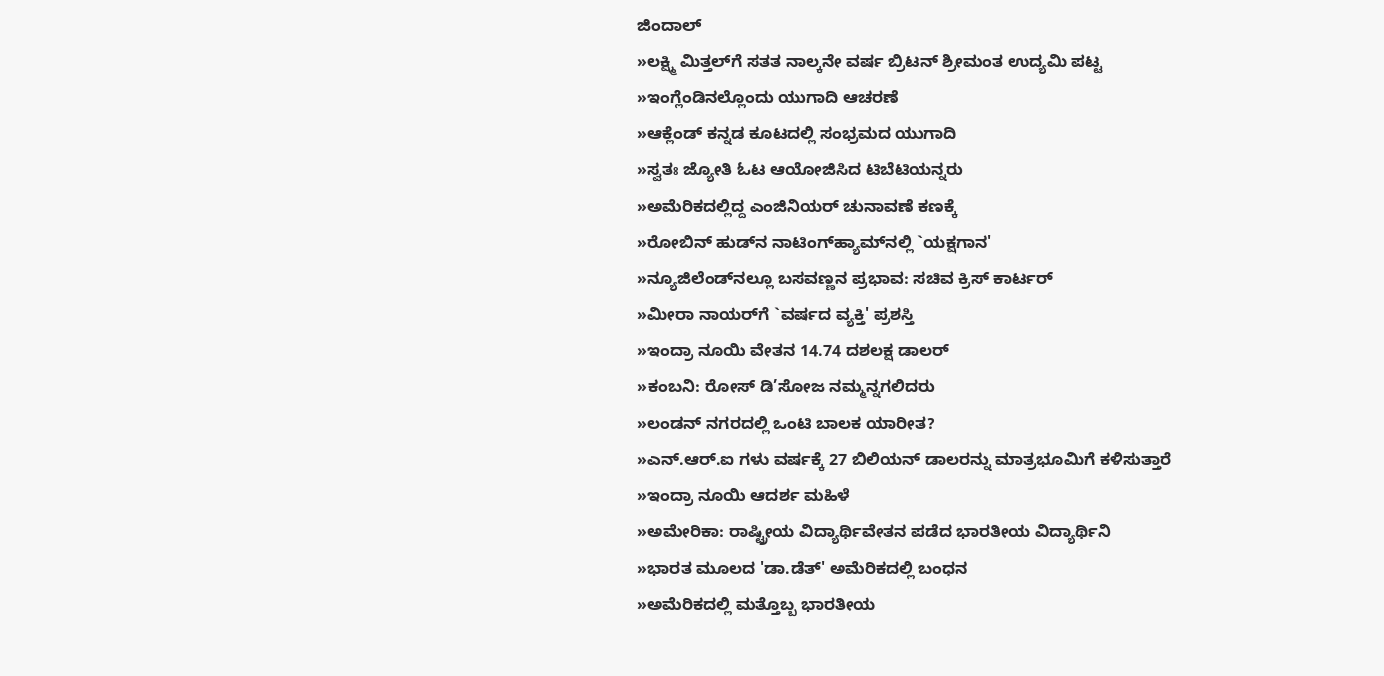ಜಿಂದಾಲ್
»ಲಕ್ಷ್ಮಿ ಮಿತ್ತಲ್‌ಗೆ ಸತತ ನಾಲ್ಕನೇ ವರ್ಷ ಬ್ರಿಟನ್ ಶ್ರೀಮಂತ ಉದ್ಯಮಿ ಪಟ್ಟ
»ಇಂಗ್ಲೆಂಡಿನಲ್ಲೊಂದು ಯುಗಾದಿ ಆಚರಣೆ
»ಆಕ್ಲೆಂಡ್ ಕನ್ನಡ ಕೂಟದಲ್ಲಿ ಸಂಭ್ರಮದ ಯುಗಾದಿ
»ಸ್ವತಃ ಜ್ಯೋತಿ ಓಟ ಆಯೋಜಿಸಿದ ಟಿಬೆಟಿಯನ್ನರು
»ಅಮೆರಿಕದಲ್ಲಿದ್ದ ಎಂಜಿನಿಯರ್ ಚುನಾವಣೆ ಕಣಕ್ಕೆ
»ರೋಬಿನ್ ಹುಡ್‌ನ ನಾಟಿಂಗ್‌ಹ್ಯಾಮ್‌ನಲ್ಲಿ `ಯಕ್ಷಗಾನ'
»ನ್ಯೂಜಿಲೆಂಡ್‌ನಲ್ಲೂ ಬಸವಣ್ಣನ ಪ್ರಭಾವ: ಸಚಿವ ಕ್ರಿಸ್ ಕಾರ್ಟರ್
»ಮೀರಾ ನಾಯರ್‌ಗೆ `ವರ್ಷದ ವ್ಯಕ್ತಿ' ಪ್ರಶಸ್ತಿ
»ಇಂದ್ರಾ ನೂಯಿ ವೇತನ 14.74 ದಶಲಕ್ಷ ಡಾಲರ್
»ಕಂಬನಿ: ರೋಸ್ ಡಿ’ಸೋಜ ನಮ್ಮನ್ನಗಲಿದರು
»ಲಂಡನ್ ನಗರದಲ್ಲಿ ಒಂಟಿ ಬಾಲಕ ಯಾರೀತ?
»ಎನ್.ಆರ್.ಐ ಗಳು ವರ್ಷಕ್ಕೆ 27 ಬಿಲಿಯನ್ ಡಾಲರನ್ನು ಮಾತ್ರಭೂಮಿಗೆ ಕಳಿಸುತ್ತಾರೆ
»ಇಂದ್ರಾ ನೂಯಿ ಆದರ್ಶ ಮಹಿಳೆ
»ಅಮೇರಿಕಾ: ರಾಷ್ಟ್ರೀಯ ವಿದ್ಯಾರ್ಥಿವೇತನ ಪಡೆದ ಭಾರತೀಯ ವಿದ್ಯಾರ್ಥಿನಿ
»ಭಾರತ ಮೂಲದ 'ಡಾ.ಡೆತ್' ಅಮೆರಿಕದಲ್ಲಿ ಬಂಧನ
»ಅಮೆರಿಕದಲ್ಲಿ ಮತ್ತೊಬ್ಬ ಭಾರತೀಯ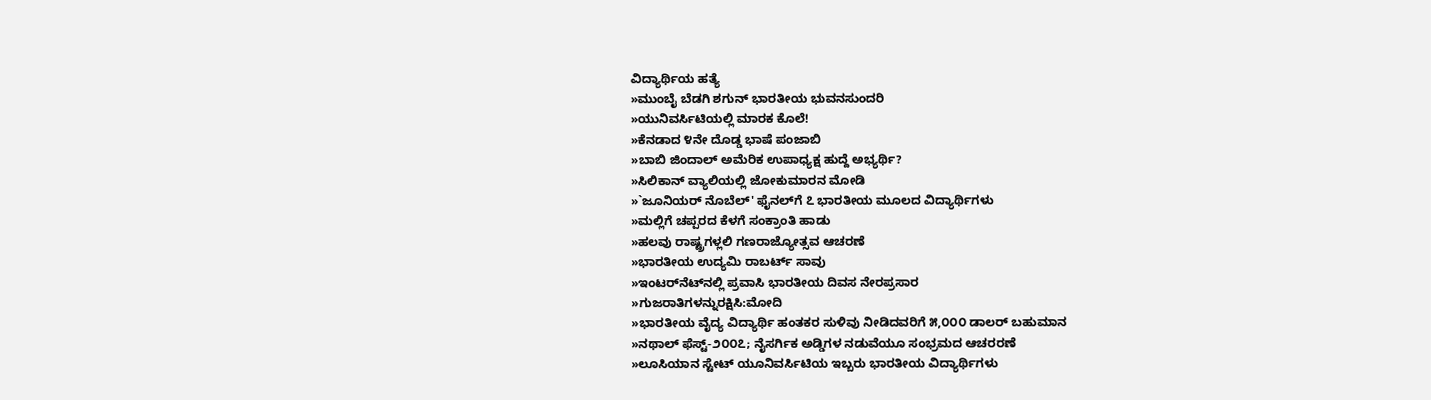ವಿದ್ಯಾರ್ಥಿಯ ಹತ್ಯೆ
»ಮುಂಬೈ ಬೆಡಗಿ ಶಗುನ್ ಭಾರತೀಯ ಭುವನಸುಂದರಿ
»ಯುನಿವರ್ಸಿಟಿಯಲ್ಲಿ ಮಾರಕ ಕೊಲೆ!
»ಕೆನಡಾದ ೪ನೇ ದೊಡ್ಡ ಭಾಷೆ ಪಂಜಾಬಿ
»ಬಾಬಿ ಜಿಂದಾಲ್ ಅಮೆರಿಕ ಉಪಾಧ್ಯಕ್ಷ ಹುದ್ದೆ ಅಭ್ಯರ್ಥಿ?
»ಸಿಲಿಕಾನ್ ವ್ಯಾಲಿಯಲ್ಲಿ ಜೋಕುಮಾರನ ಮೋಡಿ
»`ಜೂನಿಯರ್ ನೊಬೆಲ್' ಫೈನಲ್‌ಗೆ ೭ ಭಾರತೀಯ ಮೂಲದ ವಿದ್ಯಾರ್ಥಿಗಳು
»ಮಲ್ಲಿಗೆ ಚಪ್ಪರದ ಕೆಳಗೆ ಸಂಕ್ರಾಂತಿ ಹಾಡು
»ಹಲವು ರಾಷ್ಟ್ರಗಳ್ಲಲಿ ಗಣರಾಜ್ಯೋತ್ಸವ ಆಚರಣೆ
»ಭಾರತೀಯ ಉದ್ಯಮಿ ರಾಬರ್ಟ್ ಸಾವು
»ಇಂಟರ್‌ನೆಟ್‌ನಲ್ಲಿ ಪ್ರವಾಸಿ ಭಾರತೀಯ ದಿವಸ ನೇರಪ್ರಸಾರ
»ಗುಜರಾತಿಗಳನ್ನುರಕ್ಷಿಸಿ:ಮೋದಿ
»ಭಾರತೀಯ ವೈದ್ಯ ವಿದ್ಯಾರ್ಥಿ ಹಂತಕರ ಸುಳಿವು ನೀಡಿದವರಿಗೆ ೫,೦೦೦ ಡಾಲರ್ ಬಹುಮಾನ
»ನಥಾಲ್ ಫೆಸ್ಟ್-೨೦೦೭; ನೈಸರ್ಗಿಕ ಅಡ್ಡಿಗಳ ನಡುವೆಯೂ ಸಂಭ್ರಮದ ಆಚರರಣೆ
»ಲೂಸಿಯಾನ ಸ್ಟೇಟ್ ಯೂನಿವರ್ಸಿಟಿಯ ಇಬ್ಬರು ಭಾರತೀಯ ವಿದ್ಯಾರ್ಥಿಗಳು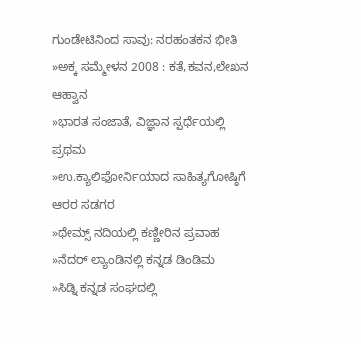ಗುಂಡೇಟಿನಿಂದ ಸಾವು: ನರಹಂತಕನ ಭೀತಿ
»ಅಕ್ಕ ಸಮ್ಮೇಳನ 2008 : ಕತೆ,ಕವನ,ಲೇಖನ ಆಹ್ವಾನ
»ಭಾರತ ಸಂಜಾತೆ, ವಿಜ್ಞಾನ ಸ್ಪರ್ಧೆಯಲ್ಲಿ ಪ್ರಥಮ
»ಉ.ಕ್ಯಾಲಿಫೋರ್ನಿಯಾದ ಸಾಹಿತ್ಯಗೋಷ್ಠಿಗೆ ಆರರ ಸಡಗರ
»ಥೇಮ್ಸ್ ನದಿಯಲ್ಲಿ ಕಣ್ಣೀರಿನ ಪ್ರವಾಹ
»ನೆದರ್ ಲ್ಯಾಂಡಿನಲ್ಲಿ ಕನ್ನಡ ಡಿಂಡಿಮ
»ಸಿಡ್ನಿ ಕನ್ನಡ ಸಂಘದಲ್ಲಿ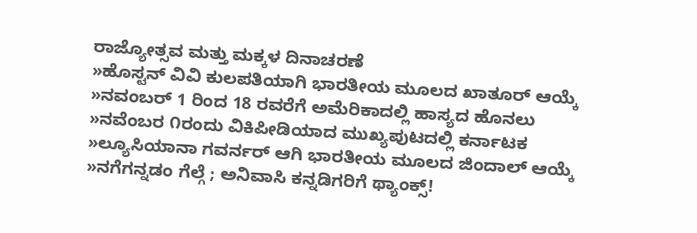ರಾಜ್ಯೋತ್ಸವ ಮತ್ತು ಮಕ್ಕಳ ದಿನಾಚರಣೆ
»ಹೊಸ್ಟನ್ ವಿವಿ ಕುಲಪತಿಯಾಗಿ ಭಾರತೀಯ ಮೂಲದ ಖಾತೂರ್ ಆಯ್ಕೆ
»ನವಂಬರ್ 1 ರಿಂದ 18 ರವರೆಗೆ ಅಮೆರಿಕಾದಲ್ಲಿ ಹಾಸ್ಯದ ಹೊನಲು
»ನವೆಂಬರ ೧ರಂದು ವಿಕಿಪೀಡಿಯಾದ ಮುಖ್ಯಪುಟದಲ್ಲಿ ಕರ್ನಾಟಕ
»ಲ್ಯೂಸಿಯಾನಾ ಗವರ್ನರ್ ಆಗಿ ಭಾರತೀಯ ಮೂಲದ ಜಿಂದಾಲ್ ಆಯ್ಕೆ
»ನಗೆಗನ್ನಡಂ ಗೆಲ್ಗೆ ; ಅನಿವಾಸಿ ಕನ್ನಡಿಗರಿಗೆ ಥ್ಯಾಂಕ್ಸ್!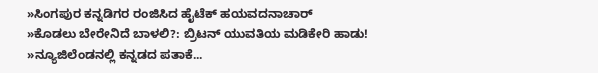»ಸಿಂಗಪುರ ಕನ್ನಡಿಗರ ರಂಜಿಸಿದ ಹೈಟೆಕ್ ಹಯವದನಾಚಾರ್
»ಕೊಡಲು ಬೇರೇನಿದೆ ಬಾಳಲಿ?: ಬ್ರಿಟನ್ ಯುವತಿಯ ಮಡಿಕೇರಿ ಹಾಡು!
»ನ್ಯೂಜಿಲೆಂಡನಲ್ಲಿ ಕನ್ನಡದ ಪತಾಕೆ...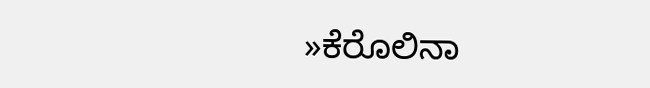»ಕೆರೊಲಿನಾ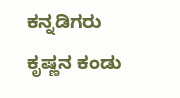ಕನ್ನಡಿಗರು ಕೃಷ್ಣನ ಕಂಡು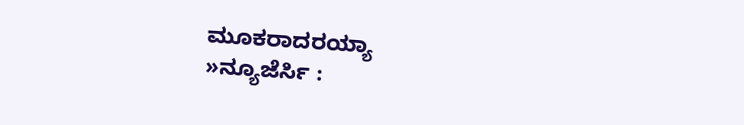ಮೂಕರಾದರಯ್ಯಾ
»ನ್ಯೂಜೆರ್ಸಿ :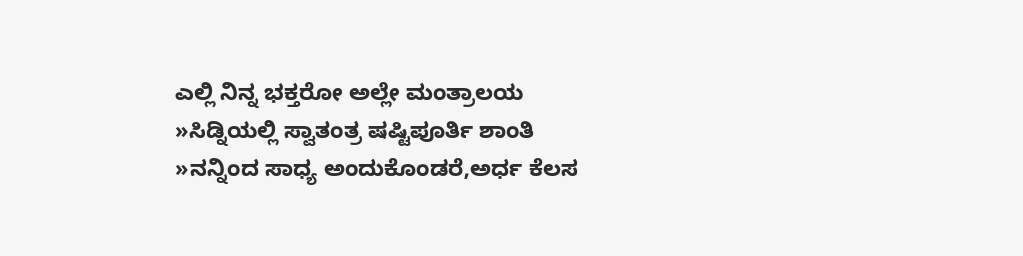ಎಲ್ಲಿ ನಿನ್ನ ಭಕ್ತರೋ ಅಲ್ಲೇ ಮಂತ್ರಾಲಯ
»ಸಿಡ್ನಿಯಲ್ಲಿ ಸ್ವಾತಂತ್ರ ಷಷ್ಟಿಪೂರ್ತಿ ಶಾಂತಿ
»ನನ್ನಿಂದ ಸಾಧ್ಯ ಅಂದುಕೊಂಡರೆ,ಅರ್ಧ ಕೆಲಸ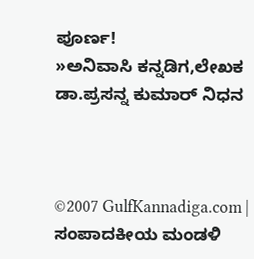ಪೂರ್ಣ!
»ಅನಿವಾಸಿ ಕನ್ನಡಿಗ,ಲೇಖಕ ಡಾ.ಪ್ರಸನ್ನ ಕುಮಾರ್ ನಿಧನ



©2007 GulfKannadiga.com | ಸಂಪಾದಕೀಯ ಮಂಡಳಿ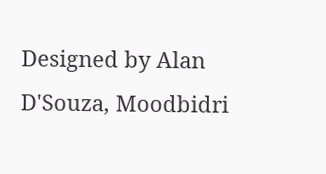Designed by Alan D'Souza, Moodbidri